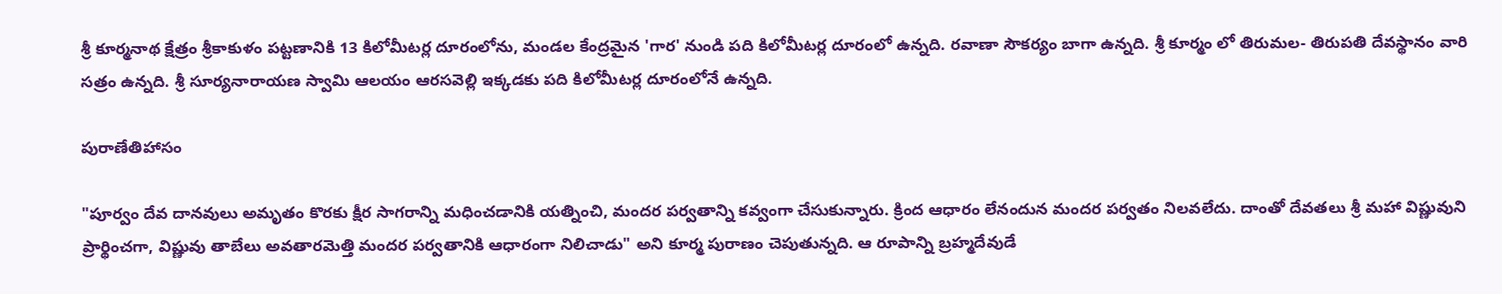శ్రీ కూర్మనాథ క్షేత్రం శ్రీకాకుళం పట్టణానికి 13 కిలోమీటర్ల దూరంలోను, మండల కేంద్రమైన 'గార' నుండి పది కిలోమీటర్ల దూరంలో ఉన్నది. రవాణా సౌకర్యం బాగా ఉన్నది. శ్రీ కూర్మం లో తిరుమల- తిరుపతి దేవస్థానం వారి సత్రం ఉన్నది. శ్రీ సూర్యనారాయణ స్వామి ఆలయం ఆరసవెల్లి ఇక్కడకు పది కిలోమీటర్ల దూరంలోనే ఉన్నది.

పురాణేతిహాసం

"పూర్వం దేవ దానవులు అమృతం కొరకు క్షీర సాగరాన్ని మధించడానికి యత్నించి, మందర పర్వతాన్ని కవ్వంగా చేసుకున్నారు. క్రింద ఆధారం లేనందున మందర పర్వతం నిలవలేదు. దాంతో దేవతలు శ్రీ మహా విష్ణువుని ప్రార్థించగా, విష్ణువు తాబేలు అవతారమెత్తి మందర పర్వతానికి ఆధారంగా నిలిచాడు" అని కూర్మ పురాణం చెపుతున్నది. ఆ రూపాన్ని బ్రహ్మదేవుడే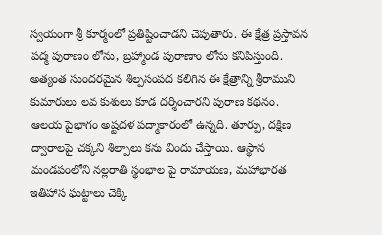స్వయంగా శ్రీ కూర్మంలో ప్రతిష్టించాడని చెపుతారు. ఈ క్షేత్ర ప్రస్తావన పద్మ పురాణం లోను, బ్రహ్మాండ పురాణాం లోను కనిపిస్తుంది. అత్యంత సుందరమైన శిల్పసంపద కలిగిన ఈ క్షేత్రాన్ని శ్రీరాముని కుమారులు లవ కుశులు కూడ దర్శించారని పురాణ కథనం. ఆలయ పైభాగం అష్టదళ పద్మాకారంలో ఉన్నది. తూర్పు, దక్షిణ ద్వారాలపై చక్కని శిల్పాలు కను విందు చేస్తాయి. ఆస్థాన మండపంలోని నల్లరాతి స్థంభాల పై రామాయణ, మహాభారత ఇతిహాస ఘట్టాలు చెక్కి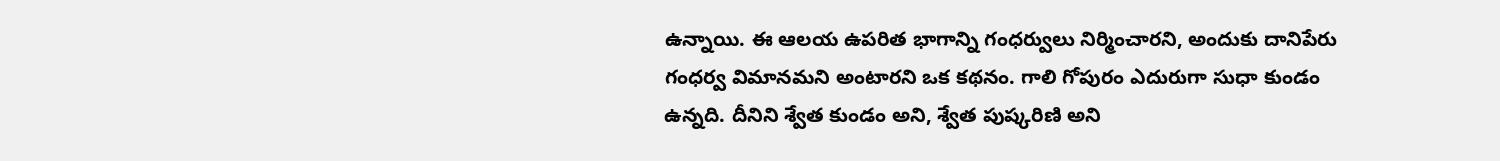ఉన్నాయి. ఈ ఆలయ ఉపరిత భాగాన్ని గంధర్వులు నిర్మించారని, అందుకు దానిపేరు గంధర్వ విమానమని అంటారని ఒక కథనం. గాలి గోపురం ఎదురుగా సుధా కుండం ఉన్నది. దీనిని శ్వేత కుండం అని, శ్వేత పుష్కరిణి అని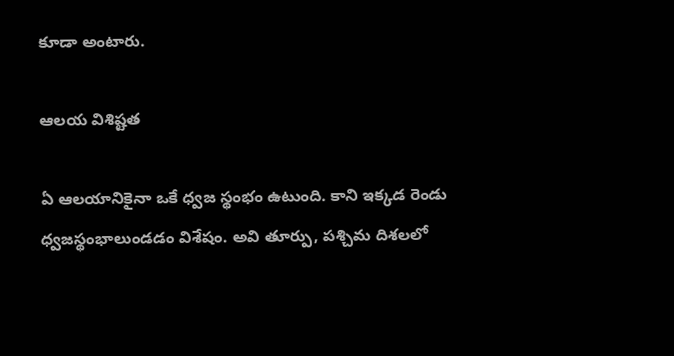కూడా అంటారు.

ఆలయ విశిష్టత

ఏ ఆలయానికైనా ఒకే ధ్వజ స్థంభం ఉటుంది. కాని ఇక్కడ రెండు ధ్వజస్థంభాలుండడం విశేషం. అవి తూర్పు, పశ్చిమ దిశలలో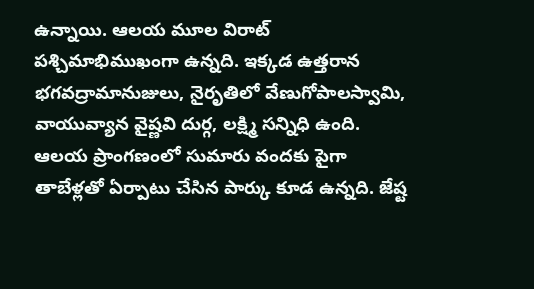ఉన్నాయి. ఆలయ మూల విరాట్ పశ్చిమాభిముఖంగా ఉన్నది. ఇక్కడ ఉత్తరాన భగవద్రామానుజులు, నైరృతిలో వేణుగోపాలస్వామి, వాయువ్యాన వైష్ణవి దుర్గ, లక్ష్మి సన్నిధి ఉంది. ఆలయ ప్రాంగణంలో సుమారు వందకు పైగా తాబేళ్లతో ఏర్పాటు చేసిన పార్కు కూడ ఉన్నది. జేష్ట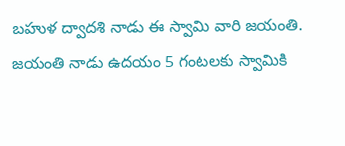బహుళ ద్వాదశి నాడు ఈ స్వామి వారి జయంతి. జయంతి నాడు ఉదయం 5 గంటలకు స్వామికి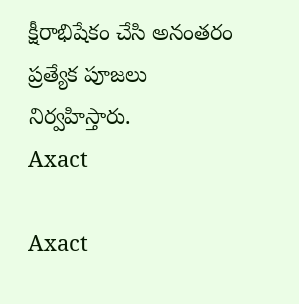క్షీరాభిషేకం చేసి అనంతరం ప్రత్యేక పూజలు నిర్వహిస్తారు.
Axact

Axact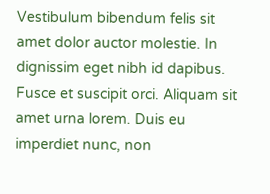Vestibulum bibendum felis sit amet dolor auctor molestie. In dignissim eget nibh id dapibus. Fusce et suscipit orci. Aliquam sit amet urna lorem. Duis eu imperdiet nunc, non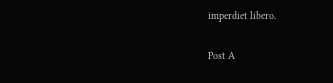imperdiet libero.

Post A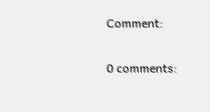Comment:

0 comments: